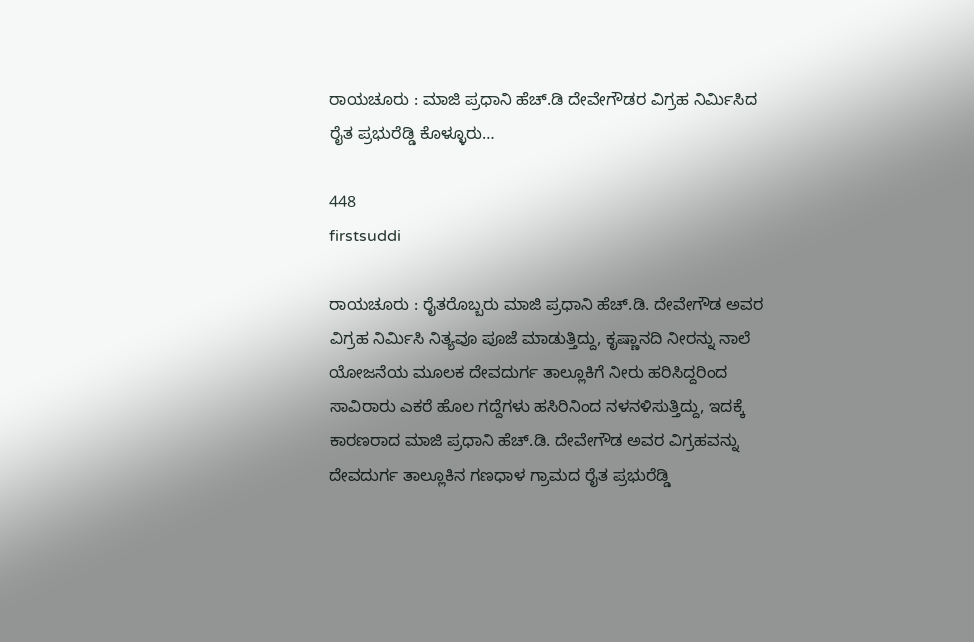ರಾಯಚೂರು : ಮಾಜಿ ಪ್ರಧಾನಿ ಹೆಚ್.ಡಿ ದೇವೇಗೌಡರ ವಿಗ್ರಹ ನಿರ್ಮಿಸಿದ ರೈತ ಪ್ರಭುರೆಡ್ಡಿ ಕೊಳ್ಳೂರು…

448
firstsuddi

ರಾಯಚೂರು : ರೈತರೊಬ್ಬರು ಮಾಜಿ ಪ್ರಧಾನಿ ಹೆಚ್.ಡಿ. ದೇವೇಗೌಡ ಅವರ ವಿಗ್ರಹ ನಿರ್ಮಿಸಿ ನಿತ್ಯವೂ ಪೂಜೆ ಮಾಡುತ್ತಿದ್ದು, ಕೃಷ್ಣಾನದಿ ನೀರನ್ನು ನಾಲೆ ಯೋಜನೆಯ ಮೂಲಕ ದೇವದುರ್ಗ ತಾಲ್ಲೂಕಿಗೆ ನೀರು ಹರಿಸಿದ್ದರಿಂದ ಸಾವಿರಾರು ಎಕರೆ ಹೊಲ ಗದ್ದೆಗಳು ಹಸಿರಿನಿಂದ ನಳನಳಿಸುತ್ತಿದ್ದು, ಇದಕ್ಕೆ ಕಾರಣರಾದ ಮಾಜಿ ಪ್ರಧಾನಿ ಹೆಚ್.ಡಿ. ದೇವೇಗೌಡ ಅವರ ವಿಗ್ರಹವನ್ನು ದೇವದುರ್ಗ ತಾಲ್ಲೂಕಿನ ಗಣಧಾಳ ಗ್ರಾಮದ ರೈತ ಪ್ರಭುರೆಡ್ಡಿ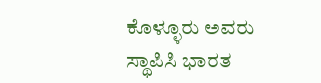ಕೊಳ್ಳೂರು ಅವರು ಸ್ಥಾಪಿಸಿ ಭಾರತ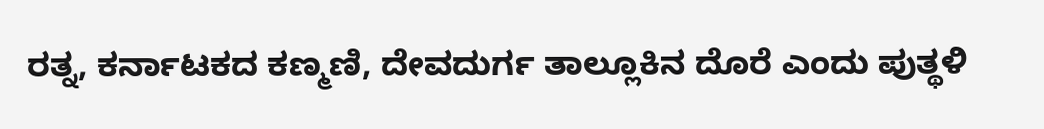ರತ್ನ, ಕರ್ನಾಟಕದ ಕಣ್ಮಣಿ, ದೇವದುರ್ಗ ತಾಲ್ಲೂಕಿನ ದೊರೆ ಎಂದು ಪುತ್ಥಳಿ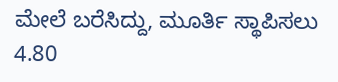ಮೇಲೆ ಬರೆಸಿದ್ದು, ಮೂರ್ತಿ ಸ್ಥಾಪಿಸಲು 4.80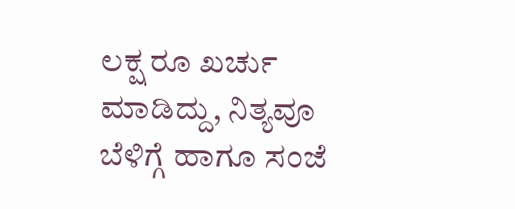ಲಕ್ಷ ರೂ ಖರ್ಚು ಮಾಡಿದ್ದು, ನಿತ್ಯವೂ ಬೆಳಿಗ್ಗೆ ಹಾಗೂ ಸಂಜೆ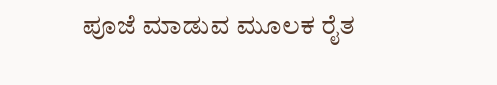ಪೂಜೆ ಮಾಡುವ ಮೂಲಕ ರೈತ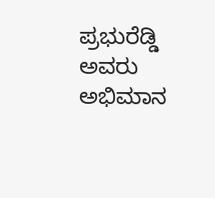ಪ್ರಭುರೆಡ್ಡಿ ಅವರು ಅಭಿಮಾನ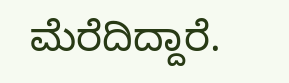ಮೆರೆದಿದ್ದಾರೆ.